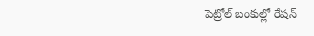పెట్రోల్ బంకుల్లో రేషన్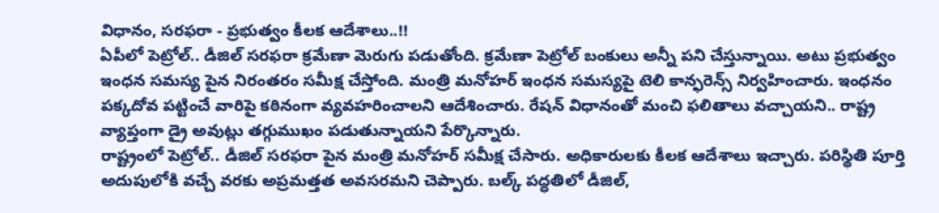విధానం, సరఫరా - ప్రభుత్వం కీలక ఆదేశాలు..!!
ఏపీలో పెట్రోల్.. డీజిల్ సరఫరా క్రమేణా మెరుగు పడుతోంది. క్రమేణా పెట్రోల్ బంకులు అన్నీ పని చేస్తున్నాయి. అటు ప్రభుత్వం ఇంధన సమస్య పైన నిరంతరం సమీక్ష చేస్తోంది. మంత్రి మనోహర్ ఇంధన సమస్యపై టెలి కాన్ఫరెన్స్ నిర్వహించారు. ఇంధనం పక్కదోవ పట్టించే వారిపై కఠినంగా వ్యవహరించాలని ఆదేశించారు. రేషన్ విధానంతో మంచి ఫలితాలు వచ్చాయని.. రాష్ట్ర వ్యాప్తంగా డ్రై అవుట్లు తగ్గుముఖం పడుతున్నాయని పేర్కొన్నారు.
రాష్ట్రంలో పెట్రోల్.. డీజిల్ సరఫరా పైన మంత్రి మనోహర్ సమీక్ష చేసారు. అధికారులకు కీలక ఆదేశాలు ఇచ్చారు. పరిస్థితి పూర్తి అదుపులోకి వచ్చే వరకు అప్రమత్తత అవసరమని చెప్పారు. బల్క్ పద్ధతిలో డీజిల్,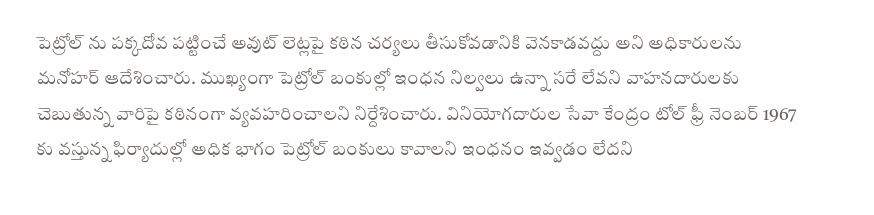పెట్రోల్ ను పక్కదోవ పట్టించే అవుట్ లెట్లపై కఠిన చర్యలు తీసుకోవడానికి వెనకాడవద్దు అని అధికారులను మనోహర్ ఆదేశించారు. ముఖ్యంగా పెట్రోల్ బంకుల్లో ఇంధన నిల్వలు ఉన్నా సరే లేవని వాహనదారులకు చెబుతున్న వారిపై కఠినంగా వ్యవహరించాలని నిర్దేశించారు. వినియోగదారుల సేవా కేంద్రం టోల్ ఫ్రీ నెంబర్ 1967 కు వస్తున్న ఫిర్యాదుల్లో అధిక భాగం పెట్రోల్ బంకులు కావాలని ఇంధనం ఇవ్వడం లేదని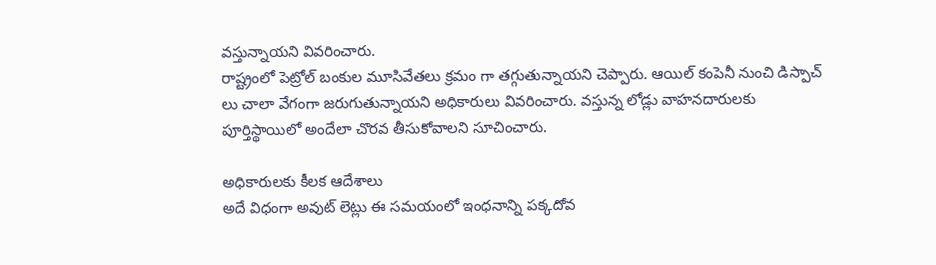వస్తున్నాయని వివరించారు.
రాష్ట్రంలో పెట్రోల్ బంకుల మూసివేతలు క్రమం గా తగ్గుతున్నాయని చెప్పారు. ఆయిల్ కంపెనీ నుంచి డిస్పాచ్ లు చాలా వేగంగా జరుగుతున్నాయని అధికారులు వివరించారు. వస్తున్న లోడ్లు వాహనదారులకు పూర్తిస్థాయిలో అందేలా చొరవ తీసుకోవాలని సూచించారు.

అధికారులకు కీలక ఆదేశాలు
అదే విధంగా అవుట్ లెట్లు ఈ సమయంలో ఇంధనాన్ని పక్కదోవ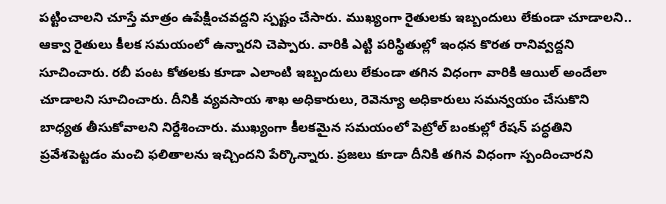పట్టించాలని చూస్తే మాత్రం ఉపేక్షించవద్దని స్పష్టం చేసారు. ముఖ్యంగా రైతులకు ఇబ్బందులు లేకుండా చూడాలని.. ఆక్వా రైతులు కీలక సమయంలో ఉన్నారని చెప్పారు. వారికి ఎట్టి పరిస్థితుల్లో ఇంధన కొరత రానివ్వద్దని సూచించారు. రబీ పంట కోతలకు కూడా ఎలాంటి ఇబ్బందులు లేకుండా తగిన విధంగా వారికి ఆయిల్ అందేలా చూడాలని సూచించారు. దీనికి వ్యవసాయ శాఖ అధికారులు, రెవెన్యూ అధికారులు సమన్వయం చేసుకొని బాధ్యత తీసుకోవాలని నిర్దేశించారు. ముఖ్యంగా కీలకమైన సమయంలో పెట్రోల్ బంకుల్లో రేషన్ పద్ధతిని ప్రవేశపెట్టడం మంచి ఫలితాలను ఇచ్చిందని పేర్కొన్నారు. ప్రజలు కూడా దీనికి తగిన విధంగా స్పందించారని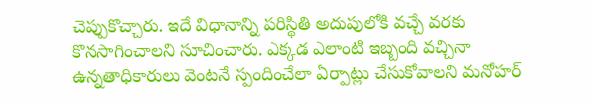చెప్పుకొచ్చారు. ఇదే విధానాన్ని పరిస్థితి అదుపులోకి వచ్చే వరకు కొనసాగించాలని సూచించారు. ఎక్కడ ఎలాంటి ఇబ్బంది వచ్చినా ఉన్నతాధికారులు వెంటనే స్పందించేలా ఏర్పాట్లు చేసుకోవాలని మనోహర్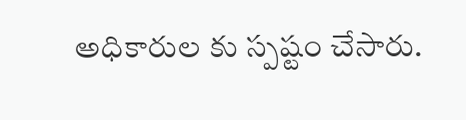అధికారుల కు స్పష్టం చేసారు.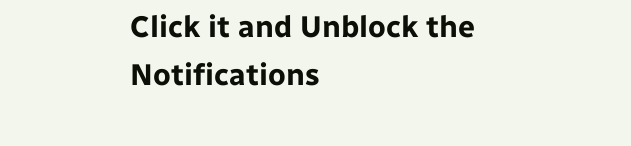Click it and Unblock the Notifications